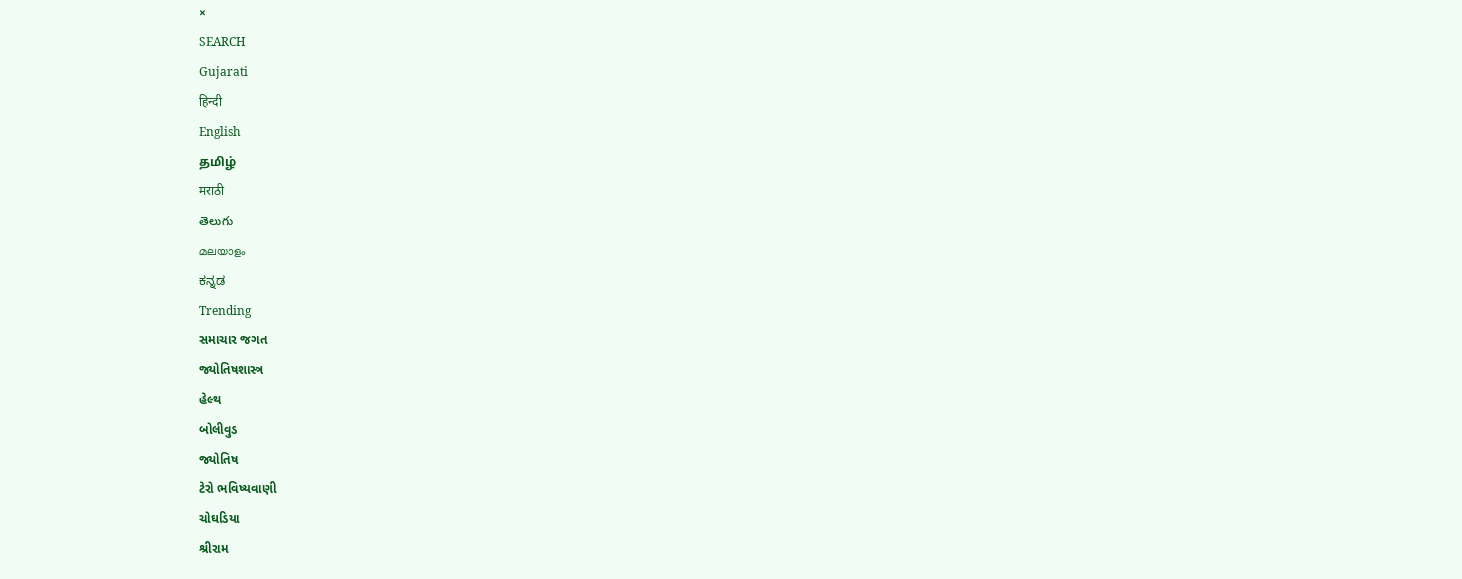×
SEARCH
Gujarati
हिन्दी
English
தமிழ்
मराठी
తెలుగు
മലയാളം
ಕನ್ನಡ
Trending
સમાચાર જગત
જ્યોતિષશાસ્ત્ર
હેલ્થ
બોલીવુડ
જ્યોતિષ
ટેરો ભવિષ્યવાણી
ચોઘડિયા
શ્રીરામ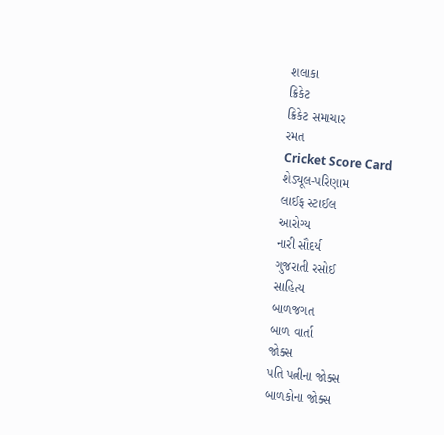શલાકા
ક્રિકેટ
ક્રિકેટ સમાચાર
રમત
Cricket Score Card
શેડ્યૂલ-પરિણામ
લાઈફ સ્ટાઈલ
આરોગ્ય
નારી સૌદર્ય
ગુજરાતી રસોઈ
સાહિત્ય
બાળજગત
બાળ વાર્તા
જોક્સ
પતિ પત્નીના જોક્સ
બાળકોના જોક્સ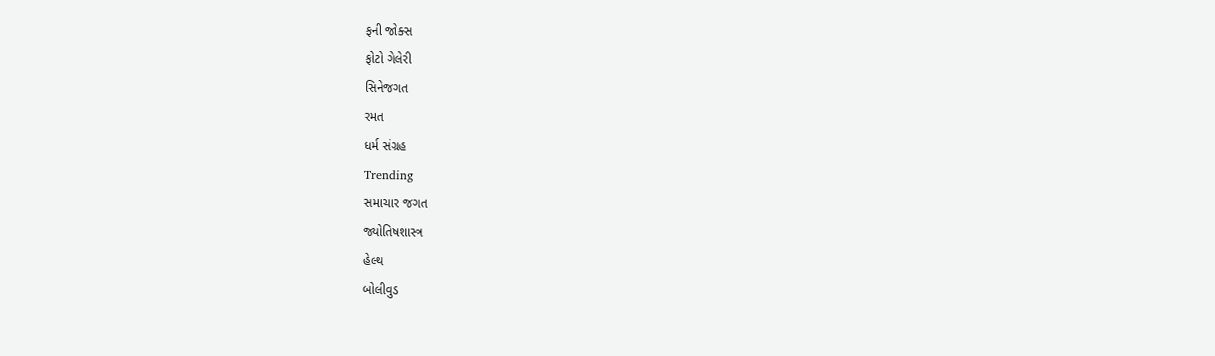ફની જોક્સ
ફોટો ગેલેરી
સિનેજગત
રમત
ધર્મ સંગ્રહ
Trending
સમાચાર જગત
જ્યોતિષશાસ્ત્ર
હેલ્થ
બોલીવુડ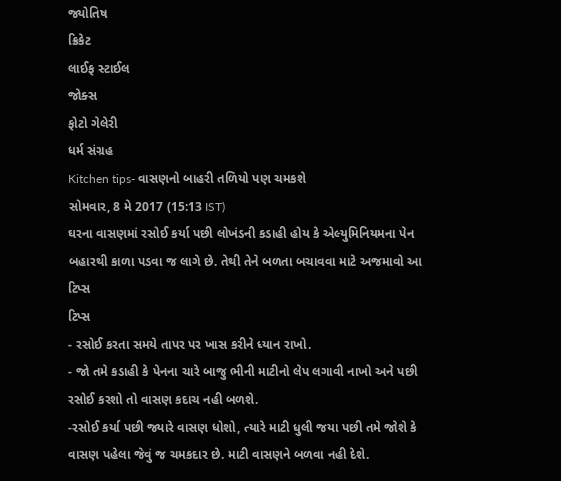જ્યોતિષ
ક્રિકેટ
લાઈફ સ્ટાઈલ
જોક્સ
ફોટો ગેલેરી
ધર્મ સંગ્રહ
Kitchen tips- વાસણનો બાહરી તળિયો પણ ચમકશે
સોમવાર, 8 મે 2017 (15:13 IST)
ઘરના વાસણમાં રસોઈ કર્યા પછી લોખંડની કડાહી હોય કે એલ્યુમિનિયમના પેન બહારથી કાળા પડવા જ લાગે છે. તેથી તેને બળતા બચાવવા માટે અજમાવો આ ટિપ્સ
ટિપ્સ
- રસોઈ કરતા સમયે તાપર પર ખાસ કરીને ધ્યાન રાખો.
- જો તમે કડાહી કે પેનના ચારે બાજુ ભીની માટીનો લેપ લગાવી નાખો અને પછી રસોઈ કરશો તો વાસણ કદાચ નહી બળશે.
-રસોઈ કર્યા પછી જ્યારે વાસણ ધોશો, ત્યારે માટી ધુલી જયા પછી તમે જોશે કે વાસણ પહેલા જેવું જ ચમકદાર છે. માટી વાસણને બળવા નહી દેશે.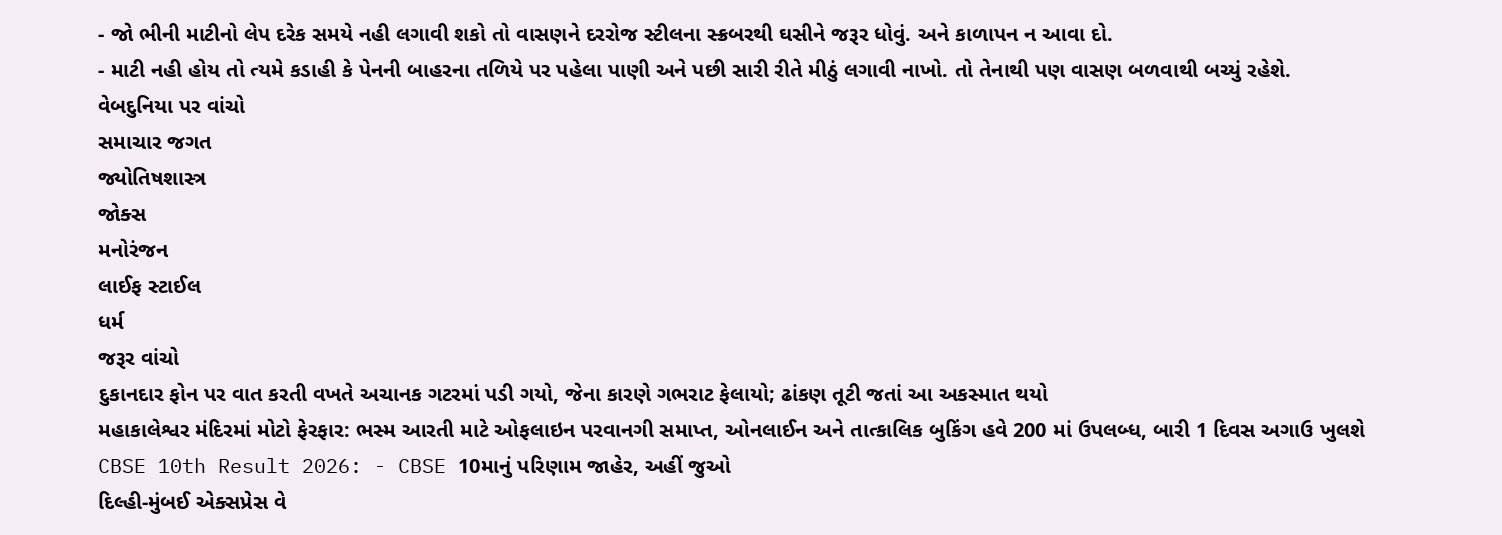- જો ભીની માટીનો લેપ દરેક સમયે નહી લગાવી શકો તો વાસણને દરરોજ સ્ટીલના સ્ક્રબરથી ઘસીને જરૂર ધોવું. અને કાળાપન ન આવા દો.
- માટી નહી હોય તો ત્યમે કડાહી કે પેનની બાહરના તળિયે પર પહેલા પાણી અને પછી સારી રીતે મીઠું લગાવી નાખો. તો તેનાથી પણ વાસણ બળવાથી બચ્યું રહેશે.
વેબદુનિયા પર વાંચો
સમાચાર જગત
જ્યોતિષશાસ્ત્ર
જોક્સ
મનોરંજન
લાઈફ સ્ટાઈલ
ધર્મ
જરૂર વાંચો
દુકાનદાર ફોન પર વાત કરતી વખતે અચાનક ગટરમાં પડી ગયો, જેના કારણે ગભરાટ ફેલાયો; ઢાંકણ તૂટી જતાં આ અકસ્માત થયો
મહાકાલેશ્વર મંદિરમાં મોટો ફેરફાર: ભસ્મ આરતી માટે ઓફલાઇન પરવાનગી સમાપ્ત, ઓનલાઈન અને તાત્કાલિક બુકિંગ હવે 200 માં ઉપલબ્ધ, બારી 1 દિવસ અગાઉ ખુલશે
CBSE 10th Result 2026: - CBSE 10માનું પરિણામ જાહેર, અહીં જુઓ
દિલ્હી-મુંબઈ એક્સપ્રેસ વે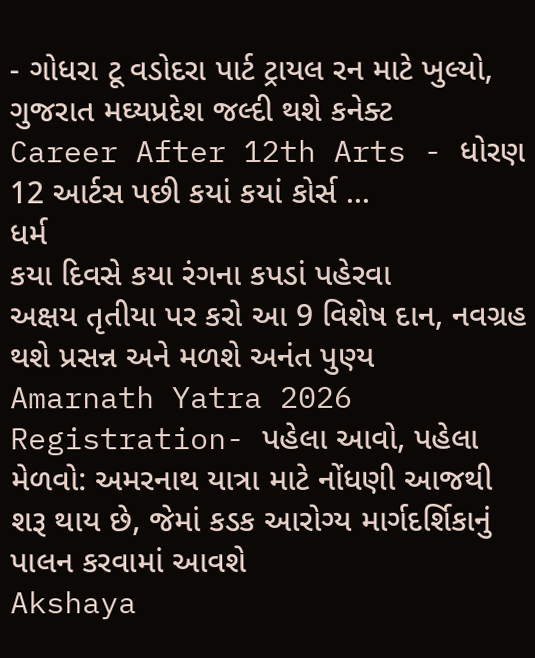- ગોધરા ટૂ વડોદરા પાર્ટ ટ્રાયલ રન માટે ખુલ્યો, ગુજરાત મઘ્યપ્રદેશ જલ્દી થશે કનેક્ટ
Career After 12th Arts - ધોરણ 12 આર્ટસ પછી કયાં કયાં કોર્સ ...
ધર્મ
કયા દિવસે કયા રંગના કપડાં પહેરવા
અક્ષય તૃતીયા પર કરો આ 9 વિશેષ દાન, નવગ્રહ થશે પ્રસન્ન અને મળશે અનંત પુણ્ય
Amarnath Yatra 2026 Registration- પહેલા આવો, પહેલા મેળવો: અમરનાથ યાત્રા માટે નોંધણી આજથી શરૂ થાય છે, જેમાં કડક આરોગ્ય માર્ગદર્શિકાનું પાલન કરવામાં આવશે
Akshaya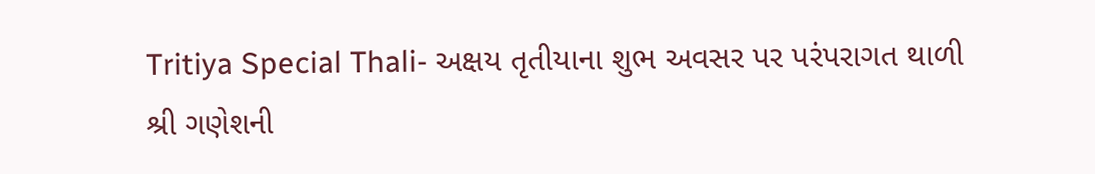Tritiya Special Thali- અક્ષય તૃતીયાના શુભ અવસર પર પરંપરાગત થાળી
શ્રી ગણેશની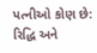પત્નીઓ કોણ છે: રિદ્ધિ અને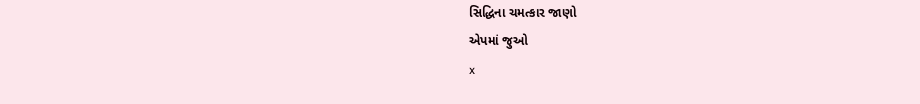સિદ્ધિના ચમત્કાર જાણો
એપમાં જુઓ
x